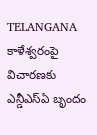TELANGANA కాళేశ్వరంపై విచారణకు ఎన్డీఎస్ఏ బృందం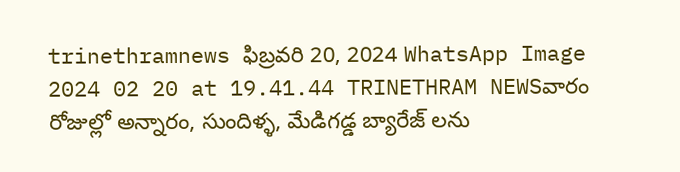trinethramnews ఫిబ్రవరి 20, 2024 WhatsApp Image 2024 02 20 at 19.41.44 TRINETHRAM NEWSవారం రోజుల్లో అన్నారం, సుందిళ్ళ, మేడిగడ్డ బ్యారేజ్ లను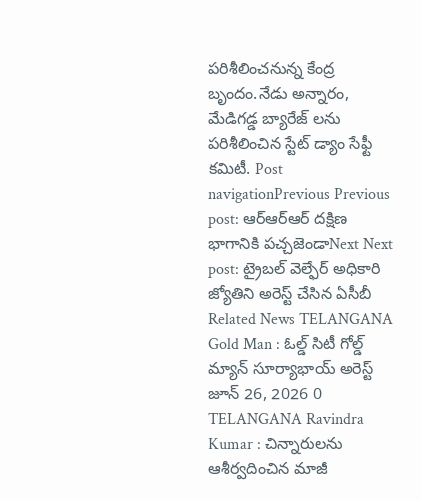పరిశీలించనున్న కేంద్ర బృందం.నేడు అన్నారం, మేడిగడ్డ బ్యారేజ్ లను పరిశీలించిన స్టేట్ డ్యాం సేఫ్టీ కమిటీ. Post navigationPrevious Previous post: ఆర్ఆర్ఆర్ దక్షిణ భాగానికి పచ్చజెండాNext Next post: ట్రైబల్ వెల్ఫేర్ అధికారి జ్యోతిని అరెస్ట్ చేసిన ఏసీబీ Related News TELANGANA Gold Man : ఓల్డ్ సిటీ గోల్డ్ మ్యాన్ సూర్యాభాయ్ అరెస్ట్ జూన్ 26, 2026 0 TELANGANA Ravindra Kumar : చిన్నారులను ఆశీర్వదించిన మాజీ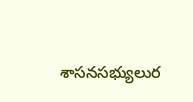శాసనసభ్యులుర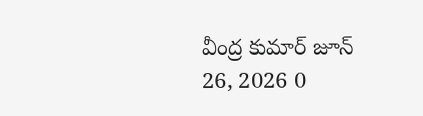వీంద్ర కుమార్ జూన్ 26, 2026 0